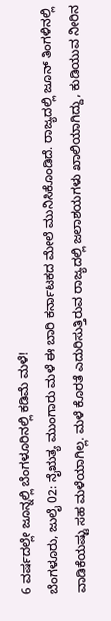6 ವರ್ಷದಲ್ಲೇ ಜೂನ್ನಲ್ಲಿ ಬೆಂಗಳೂರಿನಲ್ಲಿ ಕಡಿಮೆ ಮಳೆ!
ಬೆಂಗಳೂರು, ಜುಲೈ 02: ನೈಋತ್ಯ ಮುಂಗಾರು ಮಳೆ ಈ ಬಾರಿ ಕರ್ನಾಟಕದ ಮೇಲೆ ಮುನಿಸಿಕೊಂಡಿದೆ. ರಾಜ್ಯದಲ್ಲಿ ಜೂನ್ ತಿಂಗಳಿನಲ್ಲಿ ವಾಡಿಕೆಯಷ್ಟು ಸಹ ಮಳೆಯಾಗಿಲ್ಲ. ಮಳೆ ಕೊರತೆ ಎದುರಿಸುತ್ತಿರುವ ರಾಜ್ಯದಲ್ಲಿ ಜಲಾಶಯಗಳು ಖಾಲಿಯಾಗಿದ್ದು, ಕುಡಿಯುವ ನೀರಿನ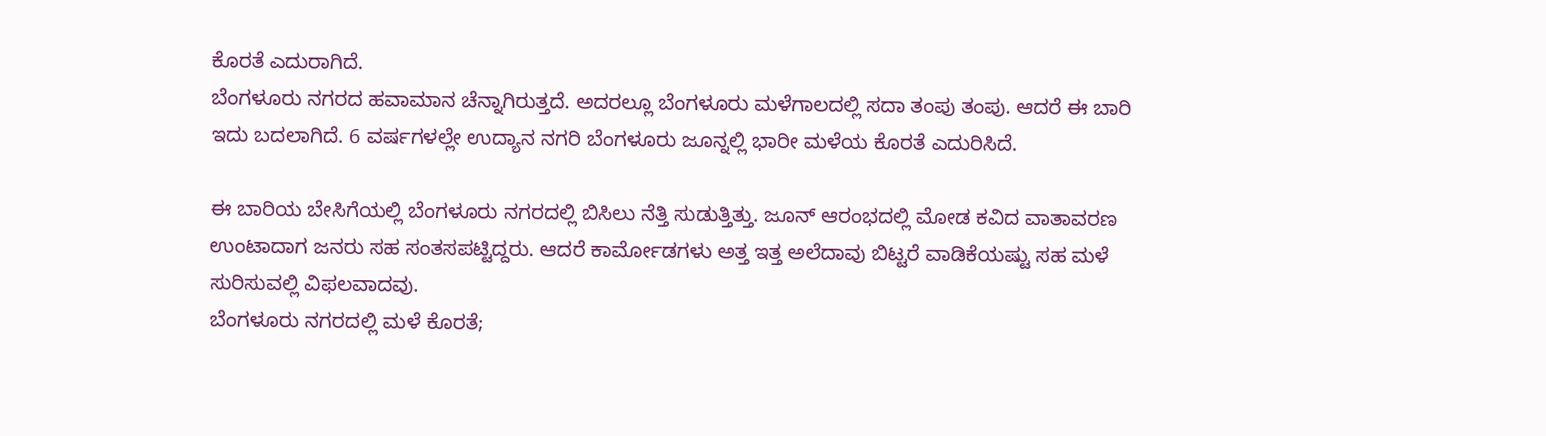ಕೊರತೆ ಎದುರಾಗಿದೆ.
ಬೆಂಗಳೂರು ನಗರದ ಹವಾಮಾನ ಚೆನ್ನಾಗಿರುತ್ತದೆ. ಅದರಲ್ಲೂ ಬೆಂಗಳೂರು ಮಳೆಗಾಲದಲ್ಲಿ ಸದಾ ತಂಪು ತಂಪು. ಆದರೆ ಈ ಬಾರಿ ಇದು ಬದಲಾಗಿದೆ. 6 ವರ್ಷಗಳಲ್ಲೇ ಉದ್ಯಾನ ನಗರಿ ಬೆಂಗಳೂರು ಜೂನ್ನಲ್ಲಿ ಭಾರೀ ಮಳೆಯ ಕೊರತೆ ಎದುರಿಸಿದೆ.

ಈ ಬಾರಿಯ ಬೇಸಿಗೆಯಲ್ಲಿ ಬೆಂಗಳೂರು ನಗರದಲ್ಲಿ ಬಿಸಿಲು ನೆತ್ತಿ ಸುಡುತ್ತಿತ್ತು. ಜೂನ್ ಆರಂಭದಲ್ಲಿ ಮೋಡ ಕವಿದ ವಾತಾವರಣ ಉಂಟಾದಾಗ ಜನರು ಸಹ ಸಂತಸಪಟ್ಟಿದ್ದರು. ಆದರೆ ಕಾರ್ಮೋಡಗಳು ಅತ್ತ ಇತ್ತ ಅಲೆದಾವು ಬಿಟ್ಟರೆ ವಾಡಿಕೆಯಷ್ಟು ಸಹ ಮಳೆ ಸುರಿಸುವಲ್ಲಿ ವಿಫಲವಾದವು.
ಬೆಂಗಳೂರು ನಗರದಲ್ಲಿ ಮಳೆ ಕೊರತೆ;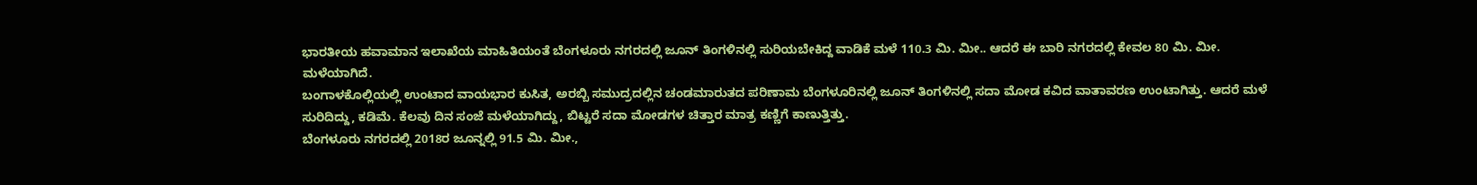ಭಾರತೀಯ ಹವಾಮಾನ ಇಲಾಖೆಯ ಮಾಹಿತಿಯಂತೆ ಬೆಂಗಳೂರು ನಗರದಲ್ಲಿ ಜೂನ್ ತಿಂಗಳಿನಲ್ಲಿ ಸುರಿಯಬೇಕಿದ್ದ ವಾಡಿಕೆ ಮಳೆ 110.3 ಮಿ. ಮೀ.. ಆದರೆ ಈ ಬಾರಿ ನಗರದಲ್ಲಿ ಕೇವಲ 80 ಮಿ. ಮೀ. ಮಳೆಯಾಗಿದೆ.
ಬಂಗಾಳಕೊಲ್ಲಿಯಲ್ಲಿ ಉಂಟಾದ ವಾಯಭಾರ ಕುಸಿತ, ಅರಬ್ಬಿ ಸಮುದ್ರದಲ್ಲಿನ ಚಂಡಮಾರುತದ ಪರಿಣಾಮ ಬೆಂಗಳೂರಿನಲ್ಲಿ ಜೂನ್ ತಿಂಗಳಿನಲ್ಲಿ ಸದಾ ಮೋಡ ಕವಿದ ವಾತಾವರಣ ಉಂಟಾಗಿತ್ತು. ಆದರೆ ಮಳೆ ಸುರಿದಿದ್ದು, ಕಡಿಮೆ. ಕೆಲವು ದಿನ ಸಂಜೆ ಮಳೆಯಾಗಿದ್ದು, ಬಿಟ್ಟರೆ ಸದಾ ಮೋಡಗಳ ಚಿತ್ತಾರ ಮಾತ್ರ ಕಣ್ಣಿಗೆ ಕಾಣುತ್ತಿತ್ತು.
ಬೆಂಗಳೂರು ನಗರದಲ್ಲಿ 2018ರ ಜೂನ್ನಲ್ಲಿ 91.5 ಮಿ. ಮೀ.,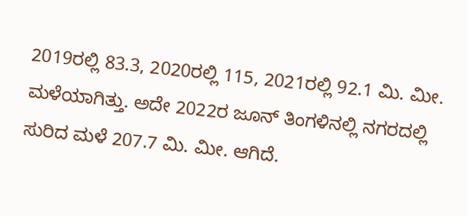2019ರಲ್ಲಿ 83.3, 2020ರಲ್ಲಿ 115, 2021ರಲ್ಲಿ 92.1 ಮಿ. ಮೀ. ಮಳೆಯಾಗಿತ್ತು. ಅದೇ 2022ರ ಜೂನ್ ತಿಂಗಳಿನಲ್ಲಿ ನಗರದಲ್ಲಿ ಸುರಿದ ಮಳೆ 207.7 ಮಿ. ಮೀ. ಆಗಿದೆ.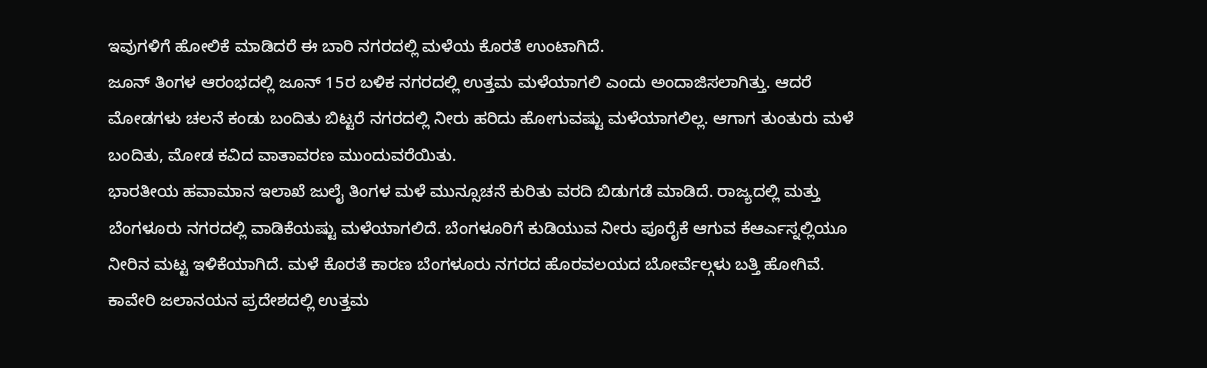ಇವುಗಳಿಗೆ ಹೋಲಿಕೆ ಮಾಡಿದರೆ ಈ ಬಾರಿ ನಗರದಲ್ಲಿ ಮಳೆಯ ಕೊರತೆ ಉಂಟಾಗಿದೆ.
ಜೂನ್ ತಿಂಗಳ ಆರಂಭದಲ್ಲಿ ಜೂನ್ 15ರ ಬಳಿಕ ನಗರದಲ್ಲಿ ಉತ್ತಮ ಮಳೆಯಾಗಲಿ ಎಂದು ಅಂದಾಜಿಸಲಾಗಿತ್ತು. ಆದರೆ ಮೋಡಗಳು ಚಲನೆ ಕಂಡು ಬಂದಿತು ಬಿಟ್ಟರೆ ನಗರದಲ್ಲಿ ನೀರು ಹರಿದು ಹೋಗುವಷ್ಟು ಮಳೆಯಾಗಲಿಲ್ಲ. ಆಗಾಗ ತುಂತುರು ಮಳೆ ಬಂದಿತು, ಮೋಡ ಕವಿದ ವಾತಾವರಣ ಮುಂದುವರೆಯಿತು.
ಭಾರತೀಯ ಹವಾಮಾನ ಇಲಾಖೆ ಜುಲೈ ತಿಂಗಳ ಮಳೆ ಮುನ್ಸೂಚನೆ ಕುರಿತು ವರದಿ ಬಿಡುಗಡೆ ಮಾಡಿದೆ. ರಾಜ್ಯದಲ್ಲಿ ಮತ್ತು ಬೆಂಗಳೂರು ನಗರದಲ್ಲಿ ವಾಡಿಕೆಯಷ್ಟು ಮಳೆಯಾಗಲಿದೆ. ಬೆಂಗಳೂರಿಗೆ ಕುಡಿಯುವ ನೀರು ಪೂರೈಕೆ ಆಗುವ ಕೆಆರ್ಎಸ್ನಲ್ಲಿಯೂ ನೀರಿನ ಮಟ್ಟ ಇಳಿಕೆಯಾಗಿದೆ. ಮಳೆ ಕೊರತೆ ಕಾರಣ ಬೆಂಗಳೂರು ನಗರದ ಹೊರವಲಯದ ಬೋರ್ವೆಲ್ಗಳು ಬತ್ತಿ ಹೋಗಿವೆ.
ಕಾವೇರಿ ಜಲಾನಯನ ಪ್ರದೇಶದಲ್ಲಿ ಉತ್ತಮ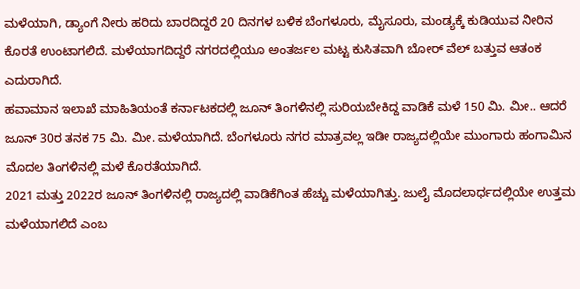ಮಳೆಯಾಗಿ, ಡ್ಯಾಂಗೆ ನೀರು ಹರಿದು ಬಾರದಿದ್ದರೆ 20 ದಿನಗಳ ಬಳಿಕ ಬೆಂಗಳೂರು, ಮೈಸೂರು, ಮಂಡ್ಯಕ್ಕೆ ಕುಡಿಯುವ ನೀರಿನ ಕೊರತೆ ಉಂಟಾಗಲಿದೆ. ಮಳೆಯಾಗದಿದ್ದರೆ ನಗರದಲ್ಲಿಯೂ ಅಂತರ್ಜಲ ಮಟ್ಟ ಕುಸಿತವಾಗಿ ಬೋರ್ ವೆಲ್ ಬತ್ತುವ ಆತಂಕ ಎದುರಾಗಿದೆ.
ಹವಾಮಾನ ಇಲಾಖೆ ಮಾಹಿತಿಯಂತೆ ಕರ್ನಾಟಕದಲ್ಲಿ ಜೂನ್ ತಿಂಗಳಿನಲ್ಲಿ ಸುರಿಯಬೇಕಿದ್ದ ವಾಡಿಕೆ ಮಳೆ 150 ಮಿ. ಮೀ.. ಆದರೆ ಜೂನ್ 30ರ ತನಕ 75 ಮಿ. ಮೀ. ಮಳೆಯಾಗಿದೆ. ಬೆಂಗಳೂರು ನಗರ ಮಾತ್ರವಲ್ಲ ಇಡೀ ರಾಜ್ಯದಲ್ಲಿಯೇ ಮುಂಗಾರು ಹಂಗಾಮಿನ ಮೊದಲ ತಿಂಗಳಿನಲ್ಲಿ ಮಳೆ ಕೊರತೆಯಾಗಿದೆ.
2021 ಮತ್ತು 2022ರ ಜೂನ್ ತಿಂಗಳಿನಲ್ಲಿ ರಾಜ್ಯದಲ್ಲಿ ವಾಡಿಕೆಗಿಂತ ಹೆಚ್ಚು ಮಳೆಯಾಗಿತ್ತು. ಜುಲೈ ಮೊದಲಾರ್ಧದಲ್ಲಿಯೇ ಉತ್ತಮ ಮಳೆಯಾಗಲಿದೆ ಎಂಬ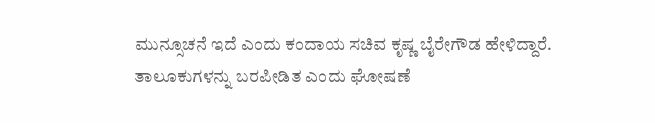ಮುನ್ಸೂಚನೆ ಇದೆ ಎಂದು ಕಂದಾಯ ಸಚಿವ ಕೃಷ್ಣ ಬೈರೇಗೌಡ ಹೇಳಿದ್ದಾರೆ. ತಾಲೂಕುಗಳನ್ನು ಬರಪೀಡಿತ ಎಂದು ಘೋಷಣೆ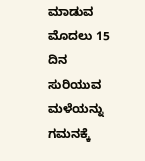ಮಾಡುವ ಮೊದಲು 15 ದಿನ ಸುರಿಯುವ ಮಳೆಯನ್ನು ಗಮನಕ್ಕೆ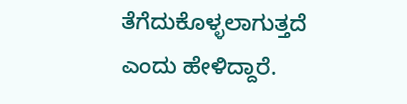ತೆಗೆದುಕೊಳ್ಳಲಾಗುತ್ತದೆ ಎಂದು ಹೇಳಿದ್ದಾರೆ.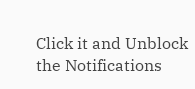Click it and Unblock the Notifications